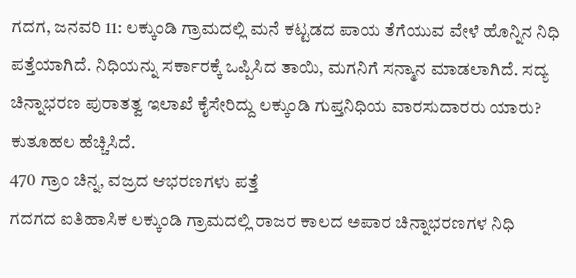ಗದಗ, ಜನವರಿ 11: ಲಕ್ಕುಂಡಿ ಗ್ರಾಮದಲ್ಲಿ ಮನೆ ಕಟ್ಟಡದ ಪಾಯ ತೆಗೆಯುವ ವೇಳೆ ಹೊನ್ನಿನ ನಿಧಿ ಪತ್ತೆಯಾಗಿದೆ. ನಿಧಿಯನ್ನು ಸರ್ಕಾರಕ್ಕೆ ಒಪ್ಪಿಸಿದ ತಾಯಿ, ಮಗನಿಗೆ ಸನ್ಮಾನ ಮಾಡಲಾಗಿದೆ. ಸದ್ಯ ಚಿನ್ನಾಭರಣ ಪುರಾತತ್ವ ಇಲಾಖೆ ಕೈಸೇರಿದ್ದು ಲಕ್ಕುಂಡಿ ಗುಪ್ತನಿಧಿಯ ವಾರಸುದಾರರು ಯಾರು? ಕುತೂಹಲ ಹೆಚ್ಚಿಸಿದೆ.
470 ಗ್ರಾಂ ಚಿನ್ನ, ವಜ್ರದ ಆಭರಣಗಳು ಪತ್ತೆ
ಗದಗದ ಐತಿಹಾಸಿಕ ಲಕ್ಕುಂಡಿ ಗ್ರಾಮದಲ್ಲಿ ರಾಜರ ಕಾಲದ ಅಪಾರ ಚಿನ್ನಾಭರಣಗಳ ನಿಧಿ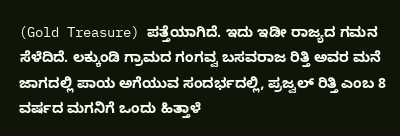(Gold Treasure) ಪತ್ತೆಯಾಗಿದೆ. ಇದು ಇಡೀ ರಾಜ್ಯದ ಗಮನ ಸೆಳೆದಿದೆ. ಲಕ್ಕುಂಡಿ ಗ್ರಾಮದ ಗಂಗವ್ವ ಬಸವರಾಜ ರಿತ್ತಿ ಅವರ ಮನೆ ಜಾಗದಲ್ಲಿ ಪಾಯ ಅಗೆಯುವ ಸಂದರ್ಭದಲ್ಲಿ, ಪ್ರಜ್ವಲ್ ರಿತ್ತಿ ಎಂಬ 8 ವರ್ಷದ ಮಗನಿಗೆ ಒಂದು ಹಿತ್ತಾಳೆ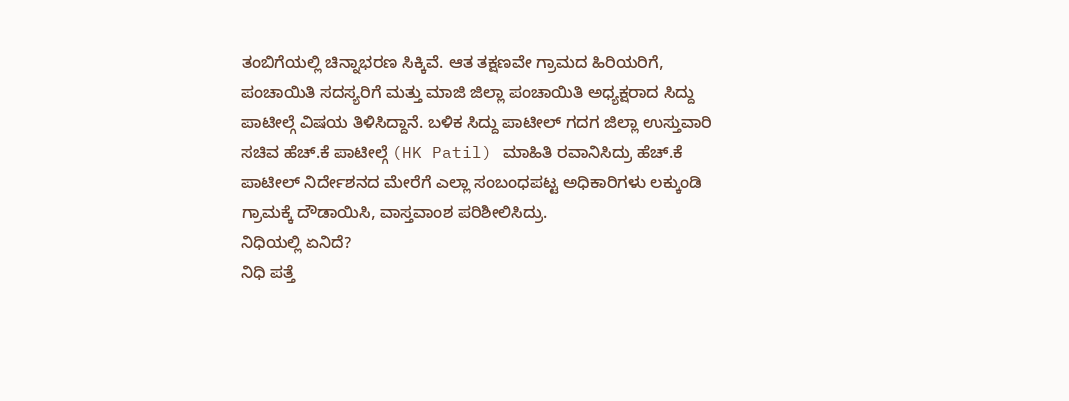ತಂಬಿಗೆಯಲ್ಲಿ ಚಿನ್ನಾಭರಣ ಸಿಕ್ಕಿವೆ. ಆತ ತಕ್ಷಣವೇ ಗ್ರಾಮದ ಹಿರಿಯರಿಗೆ, ಪಂಚಾಯಿತಿ ಸದಸ್ಯರಿಗೆ ಮತ್ತು ಮಾಜಿ ಜಿಲ್ಲಾ ಪಂಚಾಯಿತಿ ಅಧ್ಯಕ್ಷರಾದ ಸಿದ್ದು ಪಾಟೀಲ್ಗೆ ವಿಷಯ ತಿಳಿಸಿದ್ದಾನೆ. ಬಳಿಕ ಸಿದ್ದು ಪಾಟೀಲ್ ಗದಗ ಜಿಲ್ಲಾ ಉಸ್ತುವಾರಿ ಸಚಿವ ಹೆಚ್.ಕೆ ಪಾಟೀಲ್ಗೆ (HK Patil) ಮಾಹಿತಿ ರವಾನಿಸಿದ್ರು ಹೆಚ್.ಕೆ ಪಾಟೀಲ್ ನಿರ್ದೇಶನದ ಮೇರೆಗೆ ಎಲ್ಲಾ ಸಂಬಂಧಪಟ್ಟ ಅಧಿಕಾರಿಗಳು ಲಕ್ಕುಂಡಿ ಗ್ರಾಮಕ್ಕೆ ದೌಡಾಯಿಸಿ, ವಾಸ್ತವಾಂಶ ಪರಿಶೀಲಿಸಿದ್ರು.
ನಿಧಿಯಲ್ಲಿ ಏನಿದೆ?
ನಿಧಿ ಪತ್ತೆ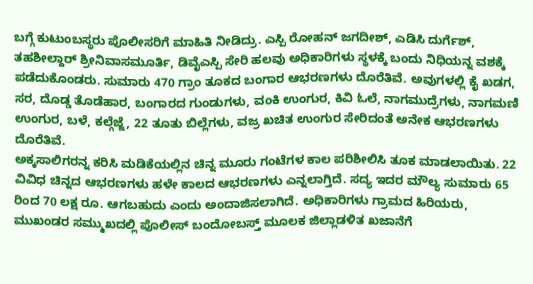ಬಗ್ಗೆ ಕುಟುಂಬಸ್ಥರು ಪೊಲೀಸರಿಗೆ ಮಾಹಿತಿ ನೀಡಿದ್ರು. ಎಸ್ಪಿ ರೋಹನ್ ಜಗದೀಶ್, ಎಡಿಸಿ ದುರ್ಗೆಶ್, ತಹಶೀಲ್ದಾರ್ ಶ್ರೀನಿವಾಸಮೂರ್ತಿ, ಡಿವೈಎಸ್ಪಿ ಸೇರಿ ಹಲವು ಅಧಿಕಾರಿಗಳು ಸ್ಥಳಕ್ಕೆ ಬಂದು ನಿಧಿಯನ್ನ ವಶಕ್ಕೆ ಪಡೆದುಕೊಂಡರು. ಸುಮಾರು 470 ಗ್ರಾಂ ತೂಕದ ಬಂಗಾರ ಆಭರಣಗಳು ದೊರೆತಿವೆ. ಅವುಗಳಲ್ಲಿ ಕೈ ಖಡಗ, ಸರ, ದೊಡ್ಡ ತೊಡೆಹಾರ, ಬಂಗಾರದ ಗುಂಡುಗಳು, ವಂಕಿ ಉಂಗುರ, ಕಿವಿ ಓಲೆ, ನಾಗಮುದ್ರೆಗಳು, ನಾಗಮಣಿ ಉಂಗುರ, ಬಳೆ, ಕಲ್ಗೆಜ್ಜೆ, 22 ತೂತು ಬಿಲ್ಲೆಗಳು, ವಜ್ರ ಖಚಿತ ಉಂಗುರ ಸೇರಿದಂತೆ ಅನೇಕ ಆಭರಣಗಳು ದೊರೆತಿವೆ.
ಅಕ್ಕಸಾಲಿಗರನ್ನ ಕರಿಸಿ ಮಡಿಕೆಯಲ್ಲಿನ ಚಿನ್ನ ಮೂರು ಗಂಟೆಗಳ ಕಾಲ ಪರಿಶೀಲಿಸಿ ತೂಕ ಮಾಡಲಾಯಿತು. 22 ವಿವಿಧ ಚಿನ್ನದ ಆಭರಣಗಳು ಹಳೇ ಕಾಲದ ಆಭರಣಗಳು ಎನ್ನಲಾಗ್ತಿದೆ. ಸದ್ಯ ಇದರ ಮೌಲ್ಯ ಸುಮಾರು 65 ರಿಂದ 70 ಲಕ್ಷ ರೂ. ಆಗಬಹುದು ಎಂದು ಅಂದಾಜಿಸಲಾಗಿದೆ. ಅಧಿಕಾರಿಗಳು ಗ್ರಾಮದ ಹಿರಿಯರು, ಮುಖಂಡರ ಸಮ್ಮುಖದಲ್ಲಿ ಪೊಲೀಸ್ ಬಂದೋಬಸ್ತ್ ಮೂಲಕ ಜಿಲ್ಲಾಡಳಿತ ಖಜಾನೆಗೆ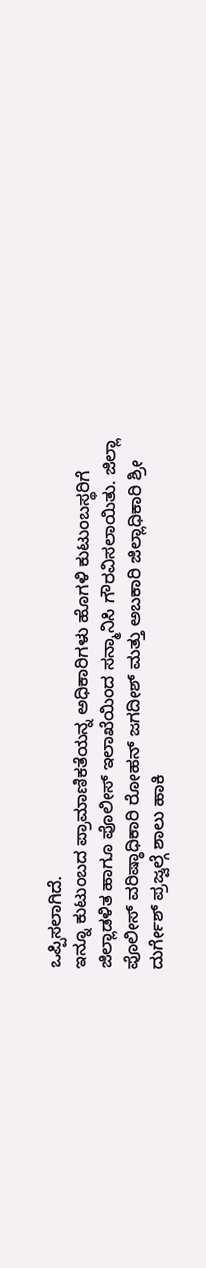ಒಪ್ಪಿಸಲಾಗಿದೆ.
ಇನ್ನೂ ಕುಟುಂಬದ ಪ್ರಾಮಾಣಿಕತೆಯನ್ನ ಅಧಿಕಾರಿಗಳು ಹೊಗಳಿ ಕುಟುಂಬಸ್ಥರಿಗೆ ಜಿಲ್ಲಾಡಳಿತ ಹಾಗೂ ಪೊಲೀಸ್ ಇಲಾಖೆಯಿಂದ ಸನ್ಮಾನಿಸಿ ಗೌರವಿಸಲಾಯಿತು. ಜಿಲ್ಲಾ ಪೊಲೀಸ್ ವರಿಷ್ಠಾಧಿಕಾರಿ ರೋಹನ್ ಜಗದೀಶ್ ಮತ್ತು ಅಬಕಾರಿ ಜಿಲ್ಲಾಧಿಕಾರಿ ಶ್ರೀ ದುರ್ಗೇಶ್ ಪ್ರಜ್ವಲ್ಗೆ ಶಾಲು ಹಾಕಿ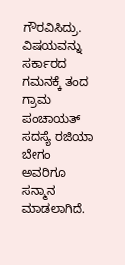ಗೌರವಿಸಿದ್ರು. ವಿಷಯವನ್ನು ಸರ್ಕಾರದ ಗಮನಕ್ಕೆ ತಂದ ಗ್ರಾಮ ಪಂಚಾಯತ್ ಸದಸ್ಯೆ ರಜಿಯಾ ಬೇಗಂ ಅವರಿಗೂ ಸನ್ಮಾನ ಮಾಡಲಾಗಿದೆ.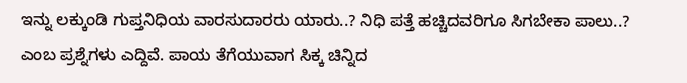ಇನ್ನು ಲಕ್ಕುಂಡಿ ಗುಪ್ತನಿಧಿಯ ವಾರಸುದಾರರು ಯಾರು..? ನಿಧಿ ಪತ್ತೆ ಹಚ್ಚಿದವರಿಗೂ ಸಿಗಬೇಕಾ ಪಾಲು..? ಎಂಬ ಪ್ರಶ್ನೆಗಳು ಎದ್ದಿವೆ. ಪಾಯ ತೆಗೆಯುವಾಗ ಸಿಕ್ಕ ಚಿನ್ನಿದ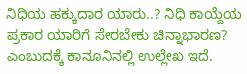ನಿಧಿಯ ಹಕ್ಕುದಾರ ಯಾರು..? ನಿಧಿ ಕಾಯ್ದೆಯ ಪ್ರಕಾರ ಯಾರಿಗೆ ಸೇರಬೇಕು ಚಿನ್ನಾಭಾರಣ? ಎಂಬುದಕ್ಕೆ ಕಾನೂನಿನಲ್ಲಿ ಉಲ್ಲೇಖ ಇದೆ.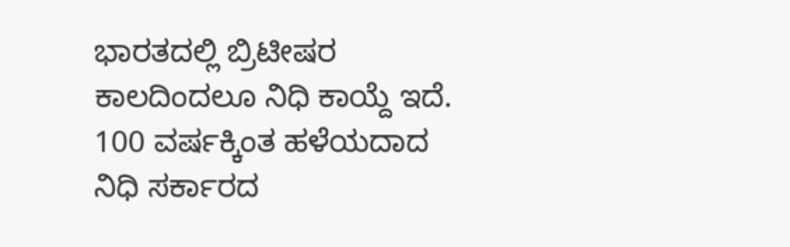ಭಾರತದಲ್ಲಿ ಬ್ರಿಟೀಷರ ಕಾಲದಿಂದಲೂ ನಿಧಿ ಕಾಯ್ದೆ ಇದೆ. 100 ವರ್ಷಕ್ಕಿಂತ ಹಳೆಯದಾದ ನಿಧಿ ಸರ್ಕಾರದ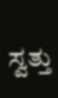ಸ್ವತ್ತು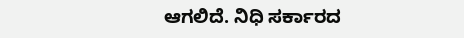ಆಗಲಿದೆ. ನಿಧಿ ಸರ್ಕಾರದ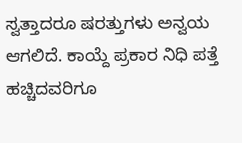ಸ್ವತ್ತಾದರೂ ಷರತ್ತುಗಳು ಅನ್ವಯ ಆಗಲಿದೆ. ಕಾಯ್ದೆ ಪ್ರಕಾರ ನಿಧಿ ಪತ್ತೆ ಹಚ್ಚಿದವರಿಗೂ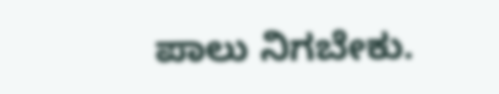ಪಾಲು ನಿಗಬೇಕು.